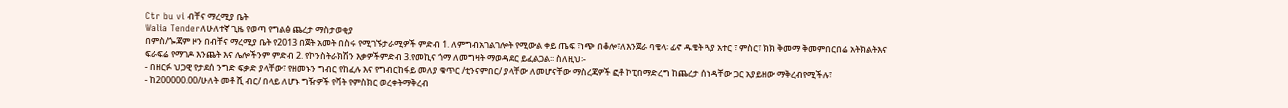Ctr bu vi ብቸና ማረሚያ ቤት
Walia Tenderለሁለተኛ ጊዜ የወጣ የግልፅ ጨረታ ማስታወቂያ
በምስ/ጐጃም ዞን በብቸና ማረሚያ ቤት የ2013 በጀት አመት በስሩ የሚገኙታራሚዎች ምድብ 1. ለምግብአገልገሎት የሚውል ቀይ ጤፍ ፣ነጭ በቆሎ፣ለእንጀራ ባቄላ፡ ፊኖ ዱቄት ጓያ አተር ፣ ምስር፣ ክክ ቅመማ ቅመምበርበሬ አትክልትእና ፍራፍሬ የማገዶ እንጨት እና ሌሎችንም ምድብ 2. የኮንስትራክሽን እቃዎችምድብ 3.የመኪና ጎማ ለመግዛት ማወዳደር ይፈልጋል፡፡ ስለዚህ፡-
- በዘርፉ ህጋዊ የታደሰ ንግድ ፍቃድ ያላቸው፣ የዘመኑን ግብር የከፈሉ እና የግብርከፋይ መለያ ቁጥር /ቲንናምበር/ ያላቸው ለመሆናቸው ማስረጃዎች ፎቶ ኮፒበማድረግ ከጨረታ ሰነዳቸው ጋር አያይዘው ማቅረብየሚችሉ፣
- ከ200000.00/ሁለት መቶ ሺ ብር/ በላይ ለሆኑ ግዥዎች የቫት የምስክር ወረቀትማቅረብ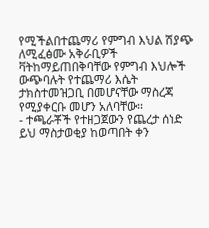የሚችልበተጨማሪ የምግብ እህል ሽያጭ ለሚፈፅሙ አቅራቢዎች ቫትከማይጠበቅባቸው የምግብ እህሎች ውጭባሉት የተጨማሪ እሴት ታክስተመዝጋቢ በመሆናቸው ማስረጃ የሚያቀርቡ መሆን አለባቸው፡፡
- ተጫራቾች የተዘጋጀውን የጨረታ ሰነድ ይህ ማስታወቂያ ከወጣበት ቀን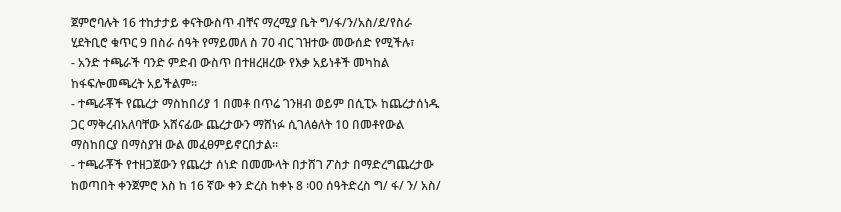ጀምሮባሉት 16 ተከታታይ ቀናትውስጥ ብቸና ማረሚያ ቤት ግ/ፋ/ን/አስ/ደ/የስራ ሂደትቢሮ ቁጥር 9 በስራ ሰዓት የማይመለ ስ 70 ብር ገዝተው መውሰድ የሚችሉ፣
- አንድ ተጫራች ባንድ ምድብ ውስጥ በተዘረዘረው የእቃ አይነቶች መካከል ከፋፍሎመጫረት አይችልም፡፡
- ተጫራቾች የጨረታ ማስከበሪያ 1 በመቶ በጥሬ ገንዘብ ወይም በሲፒኦ ከጨረታሰነዱ ጋር ማቅረብአለባቸው አሸናፊው ጨረታውን ማሸነፉ ሲገለፅለት 10 በመቶየውል ማስከበርያ በማስያዝ ውል መፈፀምይኖርበታል፡፡
- ተጫራቾች የተዘጋጀውን የጨረታ ሰነድ በመሙላት በታሸገ ፖስታ በማድረግጨረታው ከወጣበት ቀንጀምሮ እስ ከ 16 ኛው ቀን ድረስ ከቀኑ 8 ፡00 ሰዓትድረስ ግ/ ፋ/ ን/ አስ/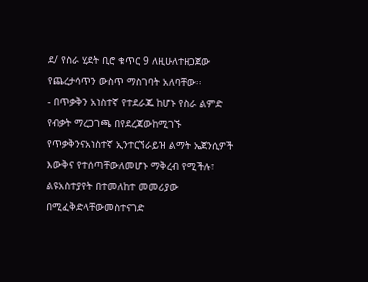ደ/ የስራ ሂደት ቢሮ ቁጥር 9 ለዚሁለተዘጋጀው የጨረታሳጥን ውስጥ ማስገባት አለባቸው፡፡
- በጥቃቅን አነስተኛ የተደራጁ ከሆኑ የስራ ልምድ የብቃት ማረጋገጫ በየደረጃውከሚገኙ የጥቃቅንናአነስተኛ ኢንተርኘራይዝ ልማት ኤጀንሲዎች እውቅና የተሰጣቸውለመሆኑ ማቅረብ የሚችሉ፣ ልዩአስተያየት በተመለከተ መመሪያው በሚፈቅድላቸውመስተናገድ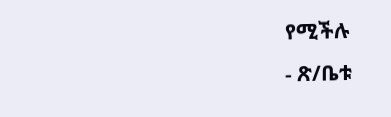የሚችሉ
- ጽ/ቤቱ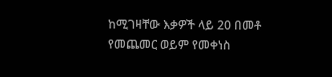ከሚገዛቸው እቃዎች ላይ 20 በመቶ የመጨመር ወይም የመቀነስ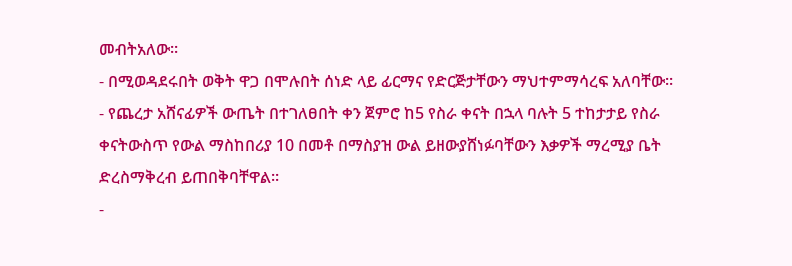መብትአለው፡፡
- በሚወዳደሩበት ወቅት ዋጋ በሞሉበት ሰነድ ላይ ፊርማና የድርጅታቸውን ማህተምማሳረፍ አለባቸው፡፡
- የጨረታ አሸናፊዎች ውጤት በተገለፀበት ቀን ጀምሮ ከ5 የስራ ቀናት በኋላ ባሉት 5 ተከታታይ የስራ ቀናትውስጥ የውል ማስከበሪያ 10 በመቶ በማስያዝ ውል ይዘውያሸነፉባቸውን እቃዎች ማረሚያ ቤት ድረስማቅረብ ይጠበቅባቸዋል፡፡
-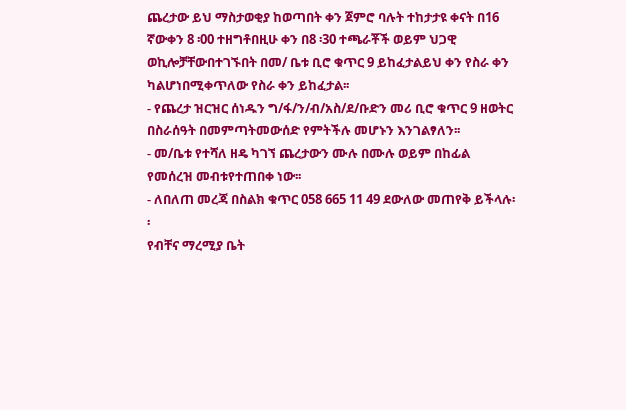ጨረታው ይህ ማስታወቂያ ከወጣበት ቀን ጀምሮ ባሉት ተከታታዩ ቀናት በ16 ኛውቀን 8 ፡00 ተዘግቶበዚሁ ቀን በ8 ፡30 ተጫራቾች ወይም ህጋዊ ወኪሎቻቸውበተገኙበት በመ/ ቤቱ ቢሮ ቁጥር 9 ይከፈታልይህ ቀን የስራ ቀን ካልሆነበሚቀጥለው የስራ ቀን ይከፈታል፡፡
- የጨረታ ዝርዝር ሰነዱን ግ/ፋ/ን/ብ/አስ/ደ/ቡድን መሪ ቢሮ ቁጥር 9 ዘወትር በስራሰዓት በመምጣትመውሰድ የምትችሉ መሆኑን እንገልፃለን፡፡
- መ/ቤቱ የተሻለ ዘዴ ካገኘ ጨረታውን ሙሉ በሙሉ ወይም በከፊል የመሰረዝ መብቱየተጠበቀ ነው፡፡
- ለበለጠ መረጃ በስልክ ቁጥር 058 665 11 49 ደውለው መጠየቅ ይችላሉ፡፡
የብቸና ማረሚያ ቤት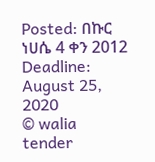Posted: በኩር ነሀሴ 4 ቀን 2012
Deadline: August 25, 2020
© walia tender